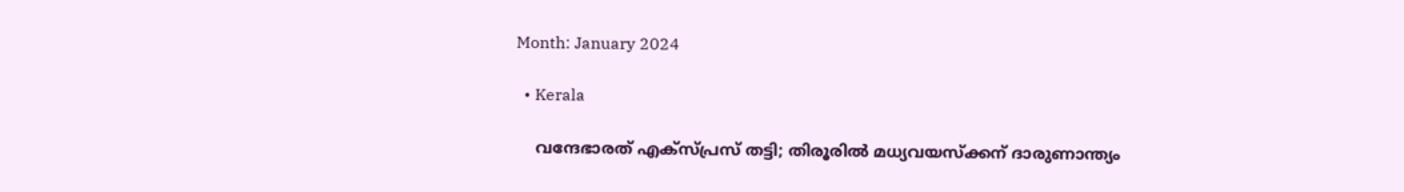Month: January 2024

  • Kerala

    വന്ദേഭാരത് എക്‌സ്പ്രസ്‌ തട്ടി; തിരൂരില്‍ മധ്യവയസ്ക്കന് ദാരുണാന്ത്യം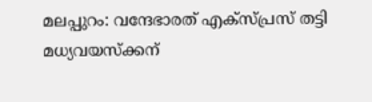മലപ്പുറം: വന്ദേഭാരത് എക്‌സ്പ്രസ്‌ തട്ടി മധ്യവയസ്ക്കന്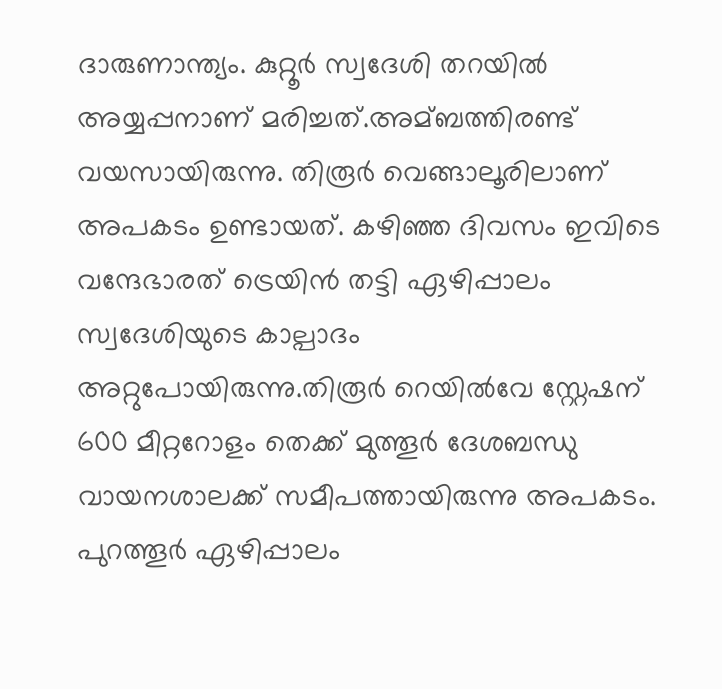ദാരുണാന്ത്യം. കുറ്റൂർ സ്വദേശി തറയില്‍ അയ്യപ്പനാണ് മരിച്ചത്.അമ്ബത്തിരണ്ട് വയസായിരുന്നു. തിരൂർ വെങ്ങാലൂരിലാണ് അപകടം ഉണ്ടായത്. കഴിഞ്ഞ ദിവസം ഇവിടെ വന്ദേഭാരത് ട്രെയിൻ തട്ടി ഏഴിപ്പാലം സ്വദേശിയുടെ കാല്പാദം അറ്റുപോയിരുന്നു.തിരൂർ റെയില്‍വേ സ്റ്റേഷന് 600 മീറ്ററോളം തെക്ക് മുത്തൂർ ദേശബന്ധു വായനശാലക്ക് സമീപത്തായിരുന്നു അപകടം. പുറത്തൂർ ഏഴിപ്പാലം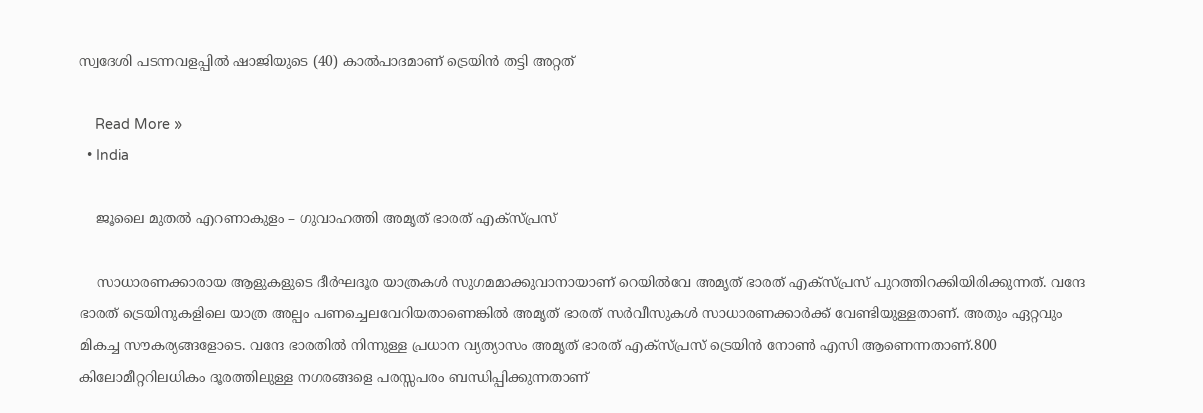സ്വദേശി പടന്നവളപ്പില്‍ ഷാജിയുടെ (40) കാല്‍പാദമാണ് ട്രെയിൻ തട്ടി അറ്റത്

    Read More »
  • India

    ജൂലൈ മുതൽ എറണാകുളം – ഗുവാഹത്തി അമൃത് ഭാരത് എക്സ്പ്രസ്

    സാധാരണക്കാരായ ആളുകളുടെ ദീർഘദൂര യാത്രകള്‍ സുഗമമാക്കുവാനായാണ് റെയില്‍വേ അമൃത് ഭാരത് എക്സ്പ്രസ് പുറത്തിറക്കിയിരിക്കുന്നത്. വന്ദേ ഭാരത് ട്രെയിനുകളിലെ യാത്ര അല്പം പണച്ചെലവേറിയതാണെങ്കില്‍ അമൃത് ഭാരത് സർവീസുകള്‍ സാധാരണക്കാർക്ക് വേണ്ടിയുള്ളതാണ്. അതും ഏറ്റവും മികച്ച സൗകര്യങ്ങളോടെ. വന്ദേ ഭാരതില്‍ നിന്നുള്ള പ്രധാന വ്യത്യാസം അമൃത് ഭാരത് എക്സ്പ്രസ് ട്രെയിൻ നോണ്‍ എസി ആണെന്നതാണ്.800 കിലോമീറ്ററിലധികം ദൂരത്തിലുള്ള നഗരങ്ങളെ പരസ്സപരം ബന്ധിപ്പിക്കുന്നതാണ്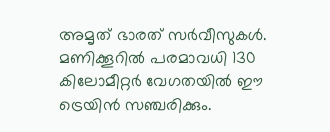അമൃത് ഭാരത് സർവീസുകള്‍. മണിക്കൂറില്‍ പരമാവധി 130 കിലോമീറ്റർ വേഗതയില്‍ ഈ ട്രെയിൻ സഞ്ചരിക്കും.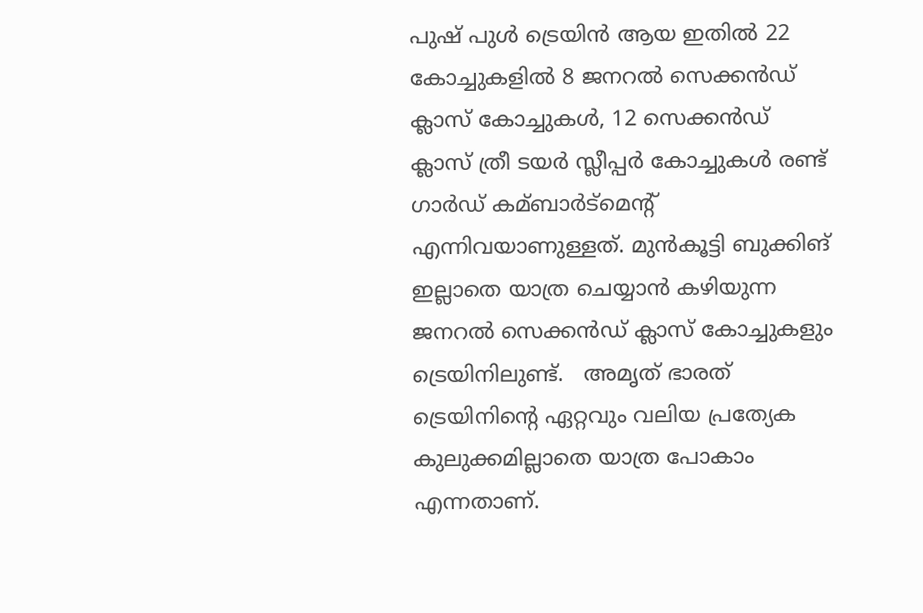പുഷ് പുള്‍ ട്രെയിൻ ആയ ഇതില്‍ 22 കോച്ചുകളില്‍ 8 ജനറല്‍ സെക്കൻഡ് ക്ലാസ് കോച്ചുകള്‍, 12 സെക്കൻഡ് ക്ലാസ് ത്രീ ടയർ സ്ലീപ്പർ കോച്ചുകള്‍ രണ്ട് ഗാർഡ് കമ്ബാർട്മെന്‍റ് എന്നിവയാണുള്ളത്. മുൻകൂട്ടി ബുക്കിങ് ഇല്ലാതെ യാത്ര ചെയ്യാൻ കഴിയുന്ന ജനറല്‍ സെക്കൻഡ് ക്ലാസ് കോച്ചുകളും ട്രെയിനിലുണ്ട്.   അമൃത് ഭാരത് ട്രെയിനിന്‍റെ ഏറ്റവും വലിയ പ്രത്യേക കുലുക്കമില്ലാതെ യാത്ര പോകാം എന്നതാണ്.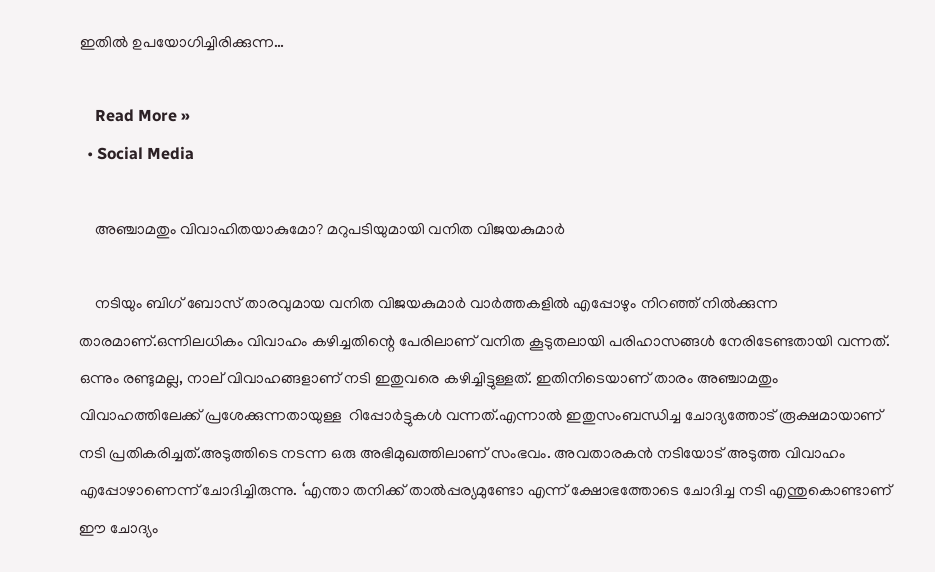ഇതില്‍ ഉപയോഗിച്ചിരിക്കുന്ന…

    Read More »
  • Social Media

    അഞ്ചാമതും വിവാഹിതയാകുമോ? മറുപടിയുമായി വനിത വിജയകുമാര്‍

    നടിയും ബിഗ് ബോസ് താരവുമായ വനിത വിജയകുമാര്‍ വാര്‍ത്തകളില്‍ എപ്പോഴും നിറഞ്ഞ് നില്‍ക്കുന്ന താരമാണ്.ഒന്നിലധികം വിവാഹം കഴിച്ചതിന്റെ പേരിലാണ് വനിത കൂടുതലായി പരിഹാസങ്ങള്‍ നേരിടേണ്ടതായി വന്നത്. ഒന്നും രണ്ടുമല്ല, നാല് വിവാഹങ്ങളാണ് നടി ഇതുവരെ കഴിച്ചിട്ടുള്ളത്. ഇതിനിടെയാണ് താരം അഞ്ചാമതും വിവാഹത്തിലേക്ക് പ്രശേക്കുന്നതായുള്ള  റിപ്പോര്‍ട്ടുകള്‍ വന്നത്.എന്നാൽ ഇതുസംബന്ധിച്ച ചോദ്യത്തോട് രൂക്ഷമായാണ് നടി പ്രതികരിച്ചത്.അടുത്തിടെ നടന്ന ഒരു അഭിമുഖത്തിലാണ് സംഭവം. അവതാരകന്‍ നടിയോട് അടുത്ത വിവാഹം എപ്പോഴാണെന്ന് ചോദിച്ചിരുന്നു. ‘എന്താ തനിക്ക് താൽപ്പര്യമുണ്ടോ എന്ന് ക്ഷോഭത്തോടെ ചോദിച്ച നടി എന്തുകൊണ്ടാണ് ഈ ചോദ്യം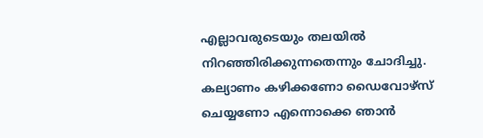എല്ലാവരുടെയും തലയില്‍ നിറഞ്ഞിരിക്കുന്നതെന്നും ചോദിച്ചു. കല്യാണം കഴിക്കണോ ഡൈവോഴ്സ് ചെയ്യണോ എന്നൊക്കെ ഞാൻ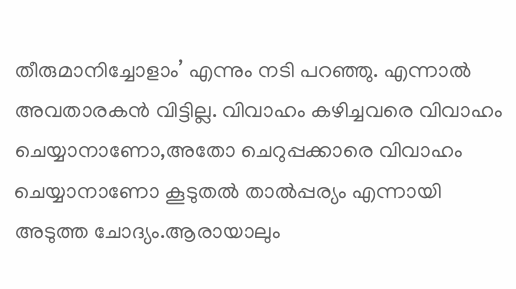തീരുമാനിച്ചോളാം’ എന്നും നടി പറഞ്ഞു. എന്നാൽ അവതാരകൻ വിട്ടില്ല. വിവാഹം കഴിച്ചവരെ വിവാഹം ചെയ്യാനാണോ,അതോ ചെറുപ്പക്കാരെ വിവാഹം ചെയ്യാനാണോ കൂടുതൽ താൽപ്പര്യം എന്നായി അടുത്ത ചോദ്യം.ആരായാലും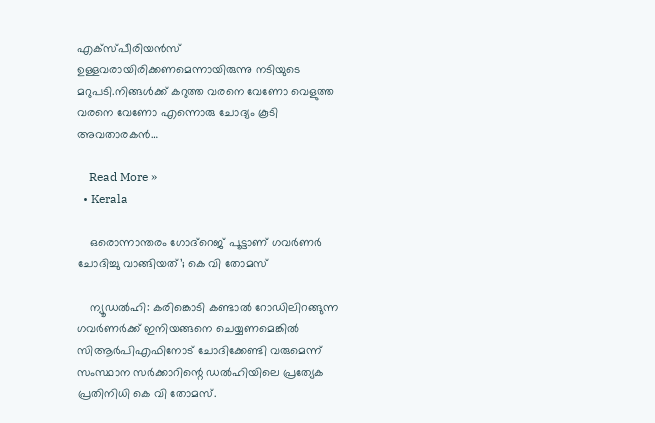എക്സ്പീരിയൻസ് ഉള്ളവരായിരിക്കണമെന്നായിരുന്നു നടിയുടെ മറുപടി.നിങ്ങള്‍ക്ക് കറുത്ത വരനെ വേണോ വെളുത്ത വരനെ വേണോ എന്നൊരു ചോദ്യം കൂടി അവതാരകന്‍…

    Read More »
  • Kerala

    ഒരൊന്നാന്തരം ഗോദ്റെജ് പൂട്ടാണ് ഗവര്‍ണര്‍ ചോദിച്ചു വാങ്ങിയത്’; കെ വി തോമസ്

    ന്യൂഡൽഹി: കരിങ്കൊടി കണ്ടാല്‍ റോഡിലിറങ്ങുന്ന ഗവർണർക്ക് ഇനിയങ്ങനെ ചെയ്യണമെങ്കില്‍ സിആർപിഎഫിനോട് ചോദിക്കേണ്ടി വരുമെന്ന് സംസ്ഥാന സർക്കാറിന്റെ ഡല്‍ഹിയിലെ പ്രത്യേക പ്രതിനിധി കെ വി തോമസ്.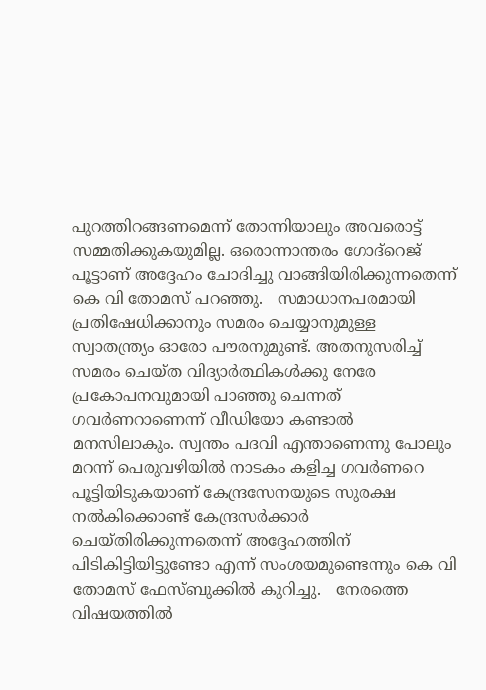പുറത്തിറങ്ങണമെന്ന് തോന്നിയാലും അവരൊട്ട് സമ്മതിക്കുകയുമില്ല. ഒരൊന്നാന്തരം ഗോദ്‌റെജ് പൂട്ടാണ് അദ്ദേഹം ചോദിച്ചു വാങ്ങിയിരിക്കുന്നതെന്ന് കെ വി തോമസ് പറഞ്ഞു.   സമാധാനപരമായി പ്രതിഷേധിക്കാനും സമരം ചെയ്യാനുമുള്ള സ്വാതന്ത്ര്യം ഓരോ പൗരനുമുണ്ട്. അതനുസരിച്ച്‌ സമരം ചെയ്ത വിദ്യാർത്ഥികള്‍ക്കു നേരേ പ്രകോപനവുമായി പാഞ്ഞു ചെന്നത് ഗവർണറാണെന്ന് വീഡിയോ കണ്ടാല്‍ മനസിലാകും. സ്വന്തം പദവി എന്താണെന്നു പോലും മറന്ന് പെരുവഴിയില്‍ നാടകം കളിച്ച ഗവർണറെ പൂട്ടിയിടുകയാണ് കേന്ദ്രസേനയുടെ സുരക്ഷ നല്‍കിക്കൊണ്ട് കേന്ദ്രസർക്കാർ ചെയ്തിരിക്കുന്നതെന്ന് അദ്ദേഹത്തിന് പിടികിട്ടിയിട്ടുണ്ടോ എന്ന് സംശയമുണ്ടെന്നും കെ വി തോമസ് ഫേസ്ബുക്കില്‍ കുറിച്ചു.   നേരത്തെ വിഷയത്തിൽ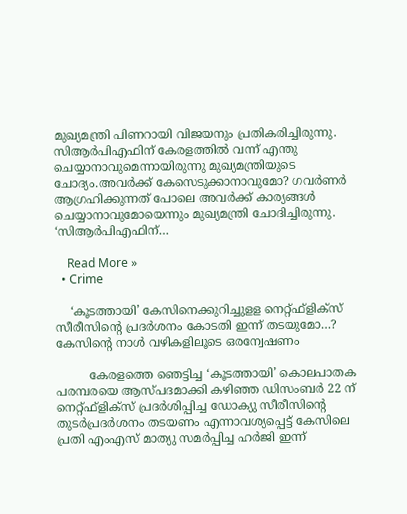മുഖ്യമന്ത്രി പിണറായി വിജയനും പ്രതികരിച്ചിരുന്നു. സിആര്‍പിഎഫിന് കേരളത്തില്‍ വന്ന് എന്തു ചെയ്യാനാവുമെന്നായിരുന്നു മുഖ്യമന്ത്രിയുടെ  ചോദ്യം.അവര്‍ക്ക് കേസെടുക്കാനാവുമോ? ഗവര്‍ണര്‍ ആഗ്രഹിക്കുന്നത് പോലെ അവർക്ക് കാര്യങ്ങള്‍ ചെയ്യാനാവുമോയെന്നും മുഖ്യമന്ത്രി ചോദിച്ചിരുന്നു.   ‘സിആര്‍പിഎഫിന്…

    Read More »
  • Crime

    ‘കൂടത്തായി’ കേസിനെക്കുറിച്ചുളള നെറ്റ്ഫ്‌ളിക്‌സ് സീരീസിന്റെ പ്രദര്‍ശനം കോടതി ഇന്ന് തടയുമോ…? കേസിൻ്റെ നാൾ വഴികളിലൂടെ ഒരന്വേഷണം

         കേരളത്തെ ഞെട്ടിച്ച ‘കൂടത്തായി’ കൊലപാതക പരമ്പരയെ ആസ്പദമാക്കി കഴിഞ്ഞ ഡിസംബർ 22 ന് നെറ്റ്ഫ്ളിക്സ് പ്രദർശിപ്പിച്ച ഡോക്യു സീരീസിൻ്റെ തുടർപ്രദർശനം തടയണം എന്നാവശ്യപ്പെട്ട് കേസിലെ പ്രതി എംഎസ് മാത്യു സമർപ്പിച്ച ഹർജി ഇന്ന്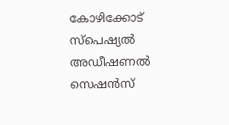കോഴിക്കോട് സ്പെഷ്യല്‍ അഡീഷണല്‍ സെഷന്‍സ്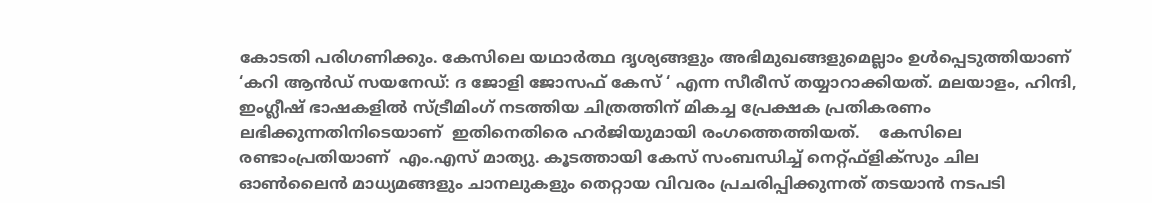കോടതി പരിഗണിക്കും. കേസിലെ യഥാർത്ഥ ദൃശ്യങ്ങളും അഭിമുഖങ്ങളുമെല്ലാം ഉൾപ്പെടുത്തിയാണ് ‘കറി ആൻഡ് സയനേഡ്: ദ ജോളി ജോസഫ് കേസ് ‘ എന്ന സീരീസ് തയ്യാറാക്കിയത്. മലയാളം, ഹിന്ദി, ഇംഗ്ലീഷ് ഭാഷകളിൽ സ്ട്രീമിംഗ് നടത്തിയ ചിത്രത്തിന് മികച്ച പ്രേക്ഷക പ്രതികരണം ലഭിക്കുന്നതിനിടെയാണ്  ഇതിനെതിരെ ഹർജിയുമായി രംഗത്തെത്തിയത്.    കേസിലെ രണ്ടാംപ്രതിയാണ്  എം.എസ് മാത്യു. കൂടത്തായി കേസ് സംബന്ധിച്ച് നെറ്റ്ഫ്‌ളിക്‌സും ചില ഓണ്‍ലൈന്‍ മാധ്യമങ്ങളും ചാനലുകളും തെറ്റായ വിവരം പ്രചരിപ്പിക്കുന്നത് തടയാന്‍ നടപടി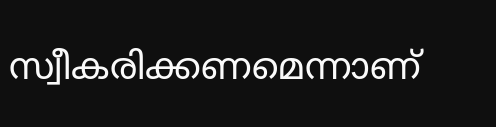സ്വീകരിക്കണമെന്നാണ്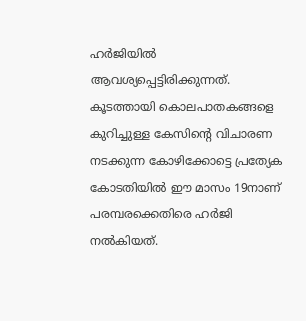ഹര്‍ജിയില്‍ ആവശ്യപ്പെട്ടിരിക്കുന്നത്. കൂടത്തായി കൊലപാതകങ്ങളെ കുറിച്ചുള്ള കേസിന്റെ വിചാരണ നടക്കുന്ന കോഴിക്കോട്ടെ പ്രത്യേക കോടതിയില്‍ ഈ മാസം 19നാണ് പരമ്പരക്കെതിരെ ഹര്‍ജി നല്‍കിയത്.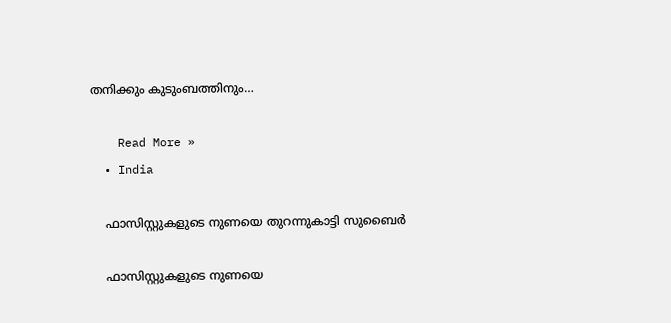തനിക്കും കുടുംബത്തിനും…

    Read More »
  • India

    ഫാസിസ്റ്റുകളുടെ നുണയെ തുറന്നുകാട്ടി സുബൈർ

    ഫാസിസ്റ്റുകളുടെ നുണയെ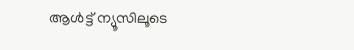ആള്‍ട്ട് ന്യൂസിലൂടെ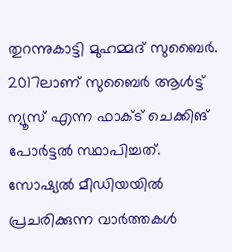തുറന്നുകാട്ടി മുഹമ്മദ് സുബൈർ. 2017ലാണ് സുബൈര്‍ ആള്‍ട്ട് ന്യൂസ് എന്ന ഫാക്‌ട് ചെക്കിങ് പോര്‍ട്ടല്‍ സ്ഥാപിച്ചത്. സോഷ്യല്‍ മീഡിയയില്‍ പ്രചരിക്കുന്ന വാര്‍ത്തകള്‍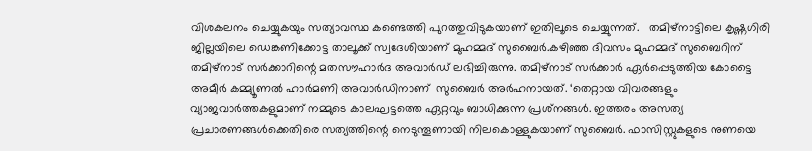വിശകലനം ചെയ്യുകയും സത്യാവസ്ഥ കണ്ടെത്തി പുറത്തുവിടുകയാണ് ഇതിലൂടെ ചെയ്യുന്നത്.   തമിഴ്നാട്ടിലെ കൃഷ്ണഗിരി ജില്ലയിലെ ഡെങ്കണിക്കോട്ട താലൂക്ക് സ്വദേശിയാണ് മുഹമ്മദ് സുബൈർ.കഴിഞ്ഞ ദിവസം മുഹമ്മദ് സുബൈറിന് തമിഴ്‌നാട് സർക്കാറിന്റെ മതസൗഹാർദ അവാർഡ് ലഭിച്ചിരുന്നു. തമിഴ്‌നാട് സർക്കാർ ഏർപ്പെടുത്തിയ കോട്ടൈ അമീർ കമ്മ്യൂണൽ ഹാർമണി അവാർഡിനാണ്  സുബൈർ അർഹനായത്. ‘തെറ്റായ വിവരങ്ങളും വ്യാജവാര്‍ത്തകളുമാണ് നമ്മുടെ കാലഘട്ടത്തെ ഏറ്റവും ബാധിക്കുന്ന പ്രശ്‌നങ്ങള്‍. ഇത്തരം അസത്യ പ്രചാരണങ്ങള്‍ക്കെതിരെ സത്യത്തിന്റെ നെടുന്തൂണായി നിലകൊള്ളുകയാണ് സുബൈർ. ഫാസിസ്റ്റുകളുടെ നുണയെ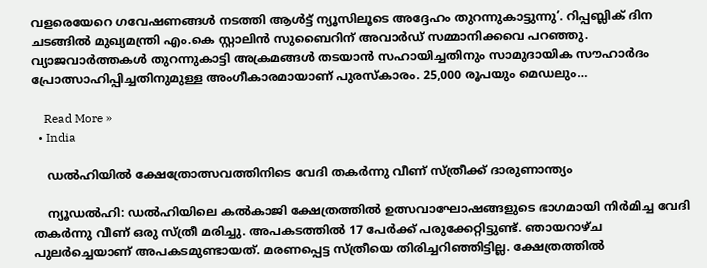വളരെയേറെ ഗവേഷണങ്ങള്‍ നടത്തി ആള്‍ട്ട് ന്യൂസിലൂടെ അദ്ദേഹം തുറന്നുകാട്ടുന്നു’. റിപ്പബ്ലിക് ദിന ചടങ്ങിൽ മുഖ്യമന്ത്രി എം.കെ സ്റ്റാലിൻ സുബൈറിന് അവാർഡ് സമ്മാനിക്കവെ പറഞ്ഞു.  വ്യാജവാർത്തകൾ തുറന്നുകാട്ടി അക്രമങ്ങൾ തടയാൻ സഹായിച്ചതിനും സാമുദായിക സൗഹാർദം പ്രോത്സാഹിപ്പിച്ചതിനുമുള്ള അംഗീകാരമായാണ് പുരസ്‌കാരം. 25,000 രൂപയും മെഡലും…

    Read More »
  • India

    ഡല്‍ഹിയില്‍ ക്ഷേത്രോത്സവത്തിനിടെ വേദി തകര്‍ന്നു വീണ് സ്ത്രീക്ക് ദാരുണാന്ത്യം

    ന്യൂഡൽഹി: ഡല്‍ഹിയിലെ കല്‍കാജി ക്ഷേത്രത്തില്‍ ഉത്സവാഘോഷങ്ങളുടെ ഭാഗമായി നിർമിച്ച വേദി തകർന്നു വീണ് ഒരു സ്ത്രീ മരിച്ചു. അപകടത്തില്‍ 17 പേർക്ക് പരുക്കേറ്റിട്ടുണ്ട്. ഞായറാഴ്ച പുലർച്ചെയാണ് അപകടമുണ്ടായത്. മരണപ്പെട്ട സ്ത്രീയെ തിരിച്ചറിഞ്ഞിട്ടില്ല. ക്ഷേത്രത്തില്‍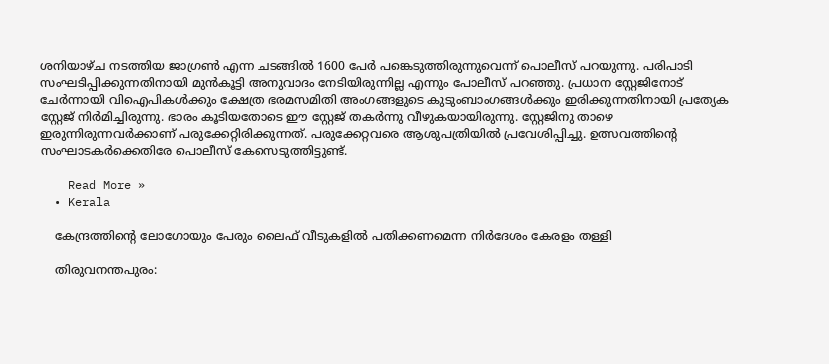ശനിയാഴ്ച നടത്തിയ ജാഗ്രണ്‍ എന്ന ചടങ്ങില്‍ 1600 പേർ പങ്കെടുത്തിരുന്നുവെന്ന് പൊലീസ് പറയുന്നു. പരിപാടി സംഘടിപ്പിക്കുന്നതിനായി മുൻകൂട്ടി അനുവാദം നേടിയിരുന്നില്ല എന്നും പോലീസ് പറഞ്ഞു. പ്രധാന സ്റ്റേജിനോട് ചേർന്നായി വിഐപികള്‍ക്കും ക്ഷേത്ര ഭരമസമിതി അംഗങ്ങളുടെ കുടുംബാംഗങ്ങള്‍ക്കും ഇരിക്കുന്നതിനായി പ്രത്യേക സ്റ്റേജ് നിർമിച്ചിരുന്നു. ഭാരം കൂടിയതോടെ ഈ സ്റ്റേജ് തകർന്നു വീഴുകയായിരുന്നു. സ്റ്റേജിനു താഴെ ഇരുന്നിരുന്നവർക്കാണ് പരുക്കേറ്റിരിക്കുന്നത്. പരുക്കേറ്റവരെ ആശുപത്രിയില്‍ പ്രവേശിപ്പിച്ചു. ഉത്സവത്തിന്‍റെ സംഘാടകർക്കെതിരേ പൊലീസ് കേസെടുത്തിട്ടുണ്ട്.

    Read More »
  • Kerala

    കേന്ദ്രത്തിന്റെ ലോഗോയും പേരും ലൈഫ് വീടുകളിൽ പതിക്കണമെന്ന നിർദേശം കേരളം തള്ളി

    തിരുവനന്തപുരം: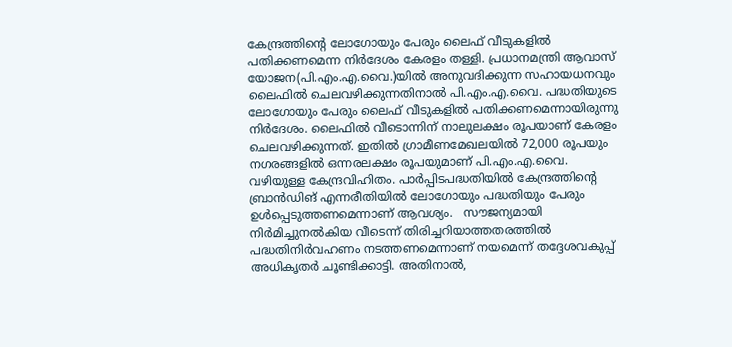കേന്ദ്രത്തിന്റെ ലോഗോയും പേരും ലൈഫ് വീടുകളിൽ പതിക്കണമെന്ന നിർദേശം കേരളം തള്ളി. പ്രധാനമന്ത്രി ആവാസ് യോജന(പി.എം.എ.വൈ.)യിൽ അനുവദിക്കുന്ന സഹായധനവും ലൈഫിൽ ചെലവഴിക്കുന്നതിനാൽ പി.എം.എ.വൈ. പദ്ധതിയുടെ ലോഗോയും പേരും ലൈഫ് വീടുകളിൽ പതിക്കണമെന്നായിരുന്നു നിർദേശം. ലൈഫിൽ വീടൊന്നിന് നാലുലക്ഷം രൂപയാണ് കേരളം ചെലവഴിക്കുന്നത്. ഇതിൽ ഗ്രാമീണമേഖലയിൽ 72,000 രൂപയും നഗരങ്ങളിൽ ഒന്നരലക്ഷം രൂപയുമാണ് പി.എം.എ.വൈ. വഴിയുള്ള കേന്ദ്രവിഹിതം. പാർപ്പിടപദ്ധതിയിൽ കേന്ദ്രത്തിന്റെ ബ്രാൻഡിങ് എന്നരീതിയിൽ ലോഗോയും പദ്ധതിയും പേരും ഉൾപ്പെടുത്തണമെന്നാണ് ആവശ്യം.   സൗജന്യമായി നിർമിച്ചുനൽകിയ വീടെന്ന്‌ തിരിച്ചറിയാത്തതരത്തിൽ പദ്ധതിനിർവഹണം നടത്തണമെന്നാണ് നയമെന്ന് തദ്ദേശവകുപ്പ് അധികൃതർ ചൂണ്ടിക്കാട്ടി. അതിനാൽ,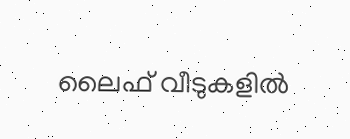ലൈഫ് വീടുകളിൽ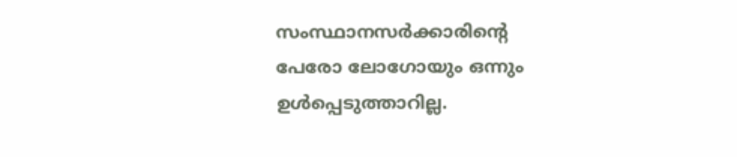സംസ്ഥാനസർക്കാരിന്റെ പേരോ ലോഗോയും ഒന്നും ഉൾപ്പെടുത്താറില്ല.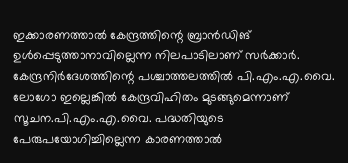ഇക്കാരണത്താൽ കേന്ദ്രത്തിന്റെ ബ്രാൻഡിങ് ഉൾപ്പെടുത്താനാവില്ലെന്ന നിലപാടിലാണ് സർക്കാർ.   കേന്ദ്രനിർദേശത്തിന്റെ പശ്ചാത്തലത്തിൽ പി.എം.എ.വൈ. ലോഗോ ഇല്ലെങ്കിൽ കേന്ദ്രവിഹിതം മുടങ്ങുമെന്നാണ് സൂചന.പി.എം.എ.വൈ. പദ്ധതിയുടെ പേരുപയോഗിച്ചില്ലെന്ന കാരണത്താൽ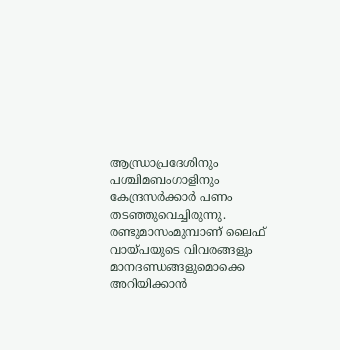ആന്ധ്രാപ്രദേശിനും പശ്ചിമബംഗാളിനും കേന്ദ്രസർക്കാർ പണം തടഞ്ഞുവെച്ചിരുന്നു.   രണ്ടുമാസംമുമ്പാണ് ലൈഫ് വായ്പയുടെ വിവരങ്ങളും മാനദണ്ഡങ്ങളുമൊക്കെ അറിയിക്കാൻ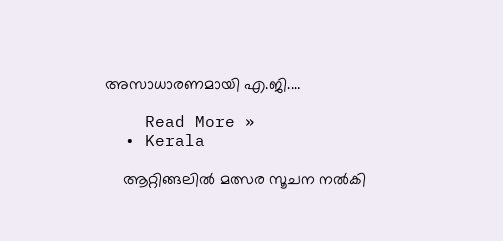അസാധാരണമായി എ.ജി.…

    Read More »
  • Kerala

    ആറ്റിങ്ങലിൽ മത്സര സൂചന നല്‍കി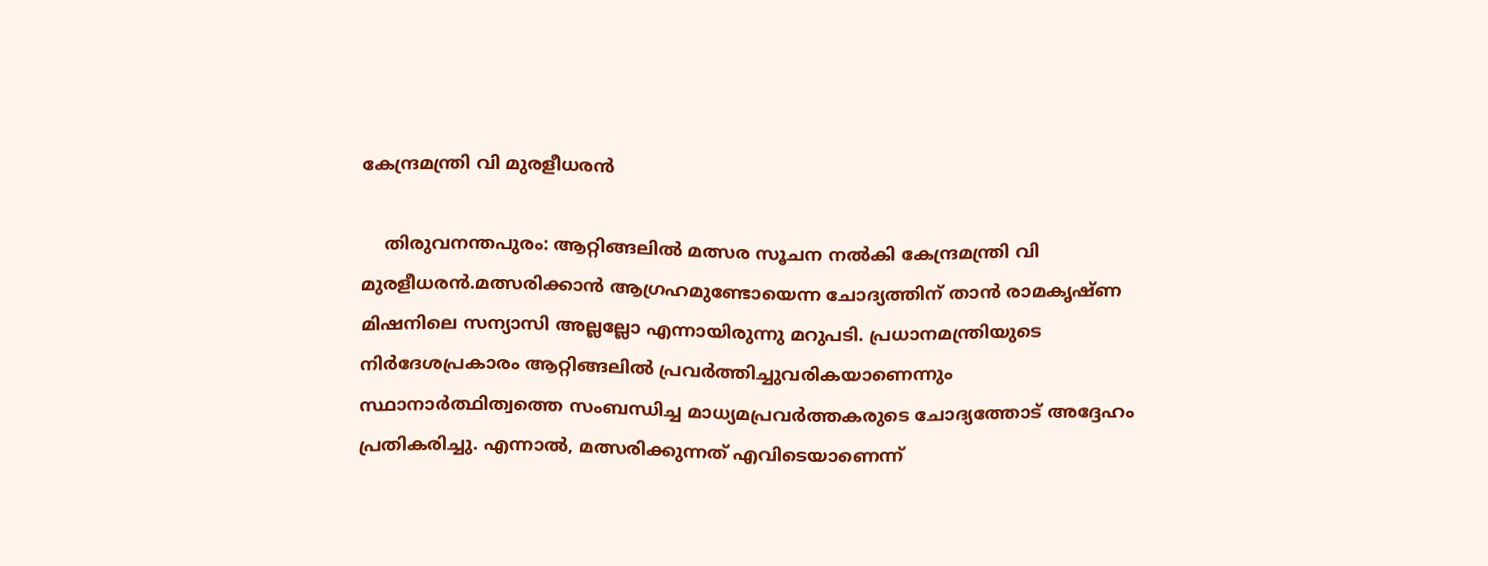കേന്ദ്രമന്ത്രി വി മുരളീധരൻ

    തിരുവനന്തപുരം: ആറ്റിങ്ങലിൽ മത്സര സൂചന നല്‍കി കേന്ദ്രമന്ത്രി വി മുരളീധരൻ.മത്സരിക്കാൻ ആഗ്രഹമുണ്ടോയെന്ന ചോദ്യത്തിന് താൻ രാമകൃഷ്ണ മിഷനിലെ സന്യാസി അല്ലല്ലോ എന്നായിരുന്നു മറുപടി. പ്രധാനമന്ത്രിയുടെ നിർദേശപ്രകാരം ആറ്റിങ്ങലില്‍ പ്രവർത്തിച്ചുവരികയാണെന്നും സ്ഥാനാർത്ഥിത്വത്തെ സംബന്ധിച്ച മാധ്യമപ്രവർത്തകരുടെ ചോദ്യത്തോട് അദ്ദേഹം പ്രതികരിച്ചു. എന്നാല്‍, മത്സരിക്കുന്നത് എവിടെയാണെന്ന്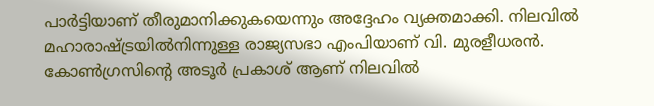പാർട്ടിയാണ് തീരുമാനിക്കുകയെന്നും അദ്ദേഹം വ്യക്തമാക്കി. നിലവില്‍ മഹാരാഷ്ട്രയില്‍നിന്നുള്ള രാജ്യസഭാ എംപിയാണ് വി. മുരളീധരൻ. കോണ്‍ഗ്രസിന്റെ അടൂർ പ്രകാശ് ആണ് നിലവില്‍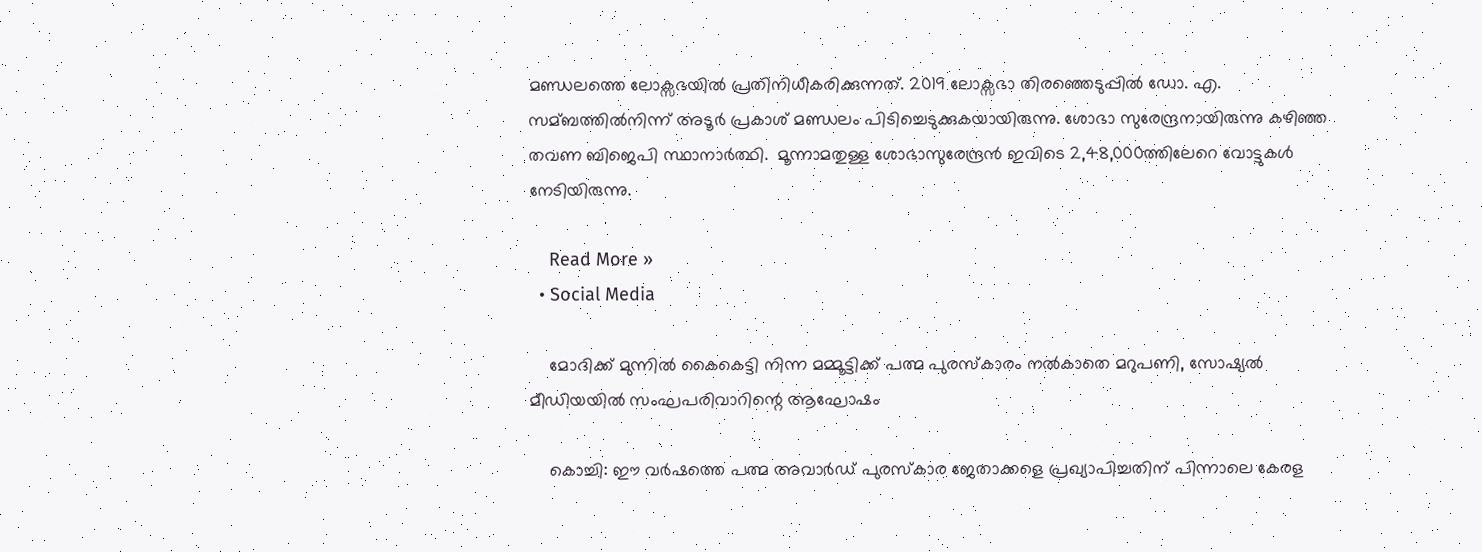മണ്ഡലത്തെ ലോക്സഭയില്‍ പ്രതിനിധീകരിക്കുന്നത്. 2019 ലോക്സഭാ തിരഞ്ഞെടുപ്പില്‍ ഡോ. എ. സമ്ബത്തില്‍നിന്ന് അടൂർ പ്രകാശ് മണ്ഡലം പിടിച്ചെടുക്കുകയായിരുന്നു. ശോഭാ സുരേന്ദ്രനായിരുന്നു കഴിഞ്ഞ തവണ ബിജെപി സ്ഥാനാർത്ഥി.  മൂന്നാമതുള്ള ശോഭാസുരേന്ദ്രൻ ഇവിടെ 2,48,000ത്തിലേറെ വോട്ടുകള്‍  നേടിയിരുന്നു.

    Read More »
  • Social Media

    മോദിക്ക് മുന്നില്‍ കൈകെട്ടി നിന്ന മമ്മൂട്ടിക്ക് പത്മ പുരസ്‌കാരം നല്‍കാതെ മറുപണി, സോഷ്യല്‍ മീഡിയയില്‍ സംഘപരിവാറിന്റെ ആഘോഷം

    കൊച്ചി: ഈ വര്‍ഷത്തെ പത്മ അവാര്‍ഡ് പുരസ്‌കാര ജേതാക്കളെ പ്രഖ്യാപിച്ചതിന് പിന്നാലെ കേരള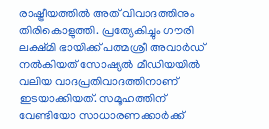രാഷ്ട്രീയത്തില്‍ അത് വിവാദത്തിനും തിരികൊളുത്തി. പ്രത്യേകിച്ചും ഗൗരി ലക്ഷ്മി ഭായിക്ക് പത്മശ്രീ അവാര്‍ഡ് നല്‍കിയത് സോഷ്യല്‍ മീഡിയയില്‍ വലിയ വാദപ്രതിവാദത്തിനാണ് ഇടയാക്കിയത്. സമൂഹത്തിന് വേണ്ടിയോ സാധാരണക്കാര്‍ക്ക്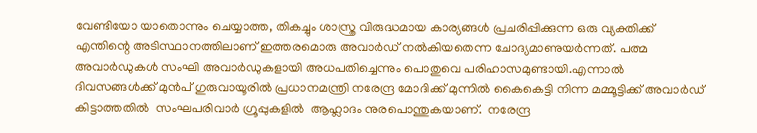വേണ്ടിയോ യാതൊന്നും ചെയ്യാത്ത, തികച്ചും ശാസ്ത്ര വിരുദ്ധമായ കാര്യങ്ങള്‍ പ്രചരിപ്പിക്കുന്ന ഒരു വ്യക്തിക്ക് എന്തിന്റെ അടിസ്ഥാനത്തിലാണ് ഇത്തരമൊരു അവാര്‍ഡ് നല്‍കിയതെന്ന ചോദ്യമാണുയർന്നത്. പത്മ അവാര്‍ഡുകള്‍ സംഘി അവാര്‍ഡുകളായി അധപതിച്ചെന്നും പൊതുവെ പരിഹാസമുണ്ടായി.എന്നാൽ ദിവസങ്ങള്‍ക്ക് മുന്‍പ് ഗുരുവായൂരില്‍ പ്രധാനമന്ത്രി നരേന്ദ്ര മോദിക്ക് മുന്നില്‍ കൈകെട്ടി നിന്ന മമ്മൂട്ടിക്ക് അവാര്‍ഡ് കിട്ടാത്തതില്‍  സംഘപരിവാര്‍ ഗ്രൂപ്പുകളിൽ  ആഹ്ലാദം നുരപൊന്തുകയാണ്.  നരേന്ദ്ര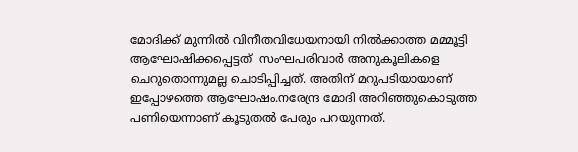മോദിക്ക് മുന്നില്‍ വിനീതവിധേയനായി നില്‍ക്കാത്ത മമ്മൂട്ടി ആഘോഷിക്കപ്പെട്ടത്  സംഘപരിവാര്‍ അനുകൂലികളെ ചെറുതൊന്നുമല്ല ചൊടിപ്പിച്ചത്. അതിന് മറുപടിയായാണ് ഇപ്പോഴത്തെ ആഘോഷം.നരേന്ദ്ര മോദി അറിഞ്ഞുകൊടുത്ത പണിയെന്നാണ് കൂടുതൽ പേരും പറയുന്നത്.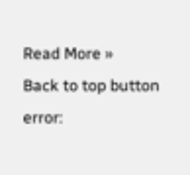Read More »
Back to top button
error: